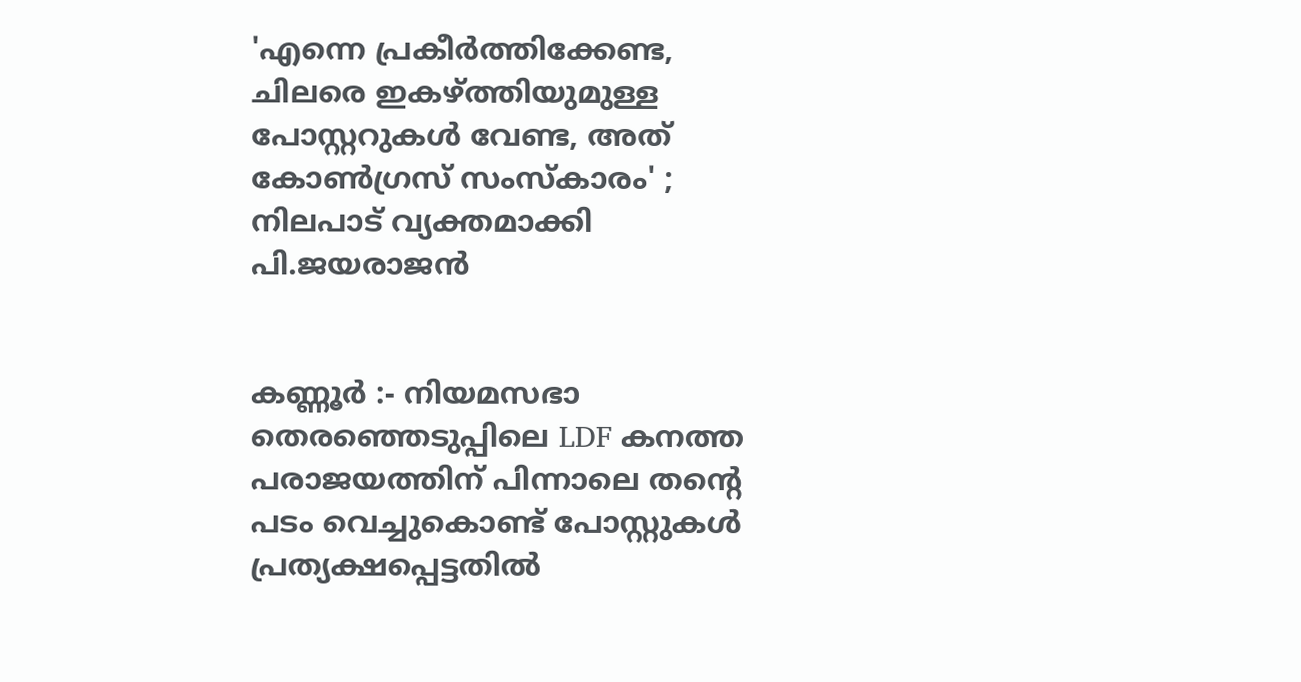'എന്നെ പ്രകീർത്തിക്കേണ്ട, ചിലരെ ഇകഴ്ത്തിയുമുള്ള പോസ്റ്ററുകൾ വേണ്ട, അത് കോൺഗ്രസ് സംസ്കാരം' ; നിലപാട് വ്യക്തമാക്കി പി.ജയരാജൻ


കണ്ണൂർ :- നിയമസഭാ തെരഞ്ഞെടുപ്പിലെ LDF കനത്ത പരാജയത്തിന് പിന്നാലെ തന്‍റെ പടം വെച്ചുകൊണ്ട് പോസ്റ്റുകൾ പ്രത്യക്ഷപ്പെട്ടതിൽ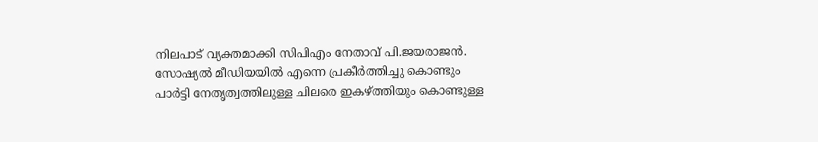നിലപാട് വ്യക്തമാക്കി സിപിഎം നേതാവ് പി.ജയരാജൻ. സോഷ്യൽ മീഡിയയിൽ എന്നെ പ്രകീർത്തിച്ചു കൊണ്ടും പാർട്ടി നേതൃത്വത്തിലുള്ള ചിലരെ ഇകഴ്ത്തിയും കൊണ്ടുള്ള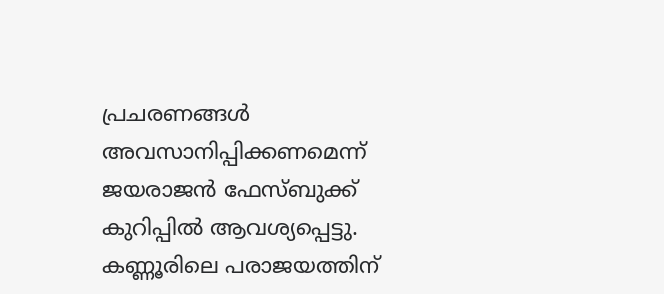പ്രചരണങ്ങൾ അവസാനിപ്പിക്കണമെന്ന് ജയരാജൻ ഫേസ്ബുക്ക് കുറിപ്പിൽ ആവശ്യപ്പെട്ടു. കണ്ണൂരിലെ പരാജയത്തിന്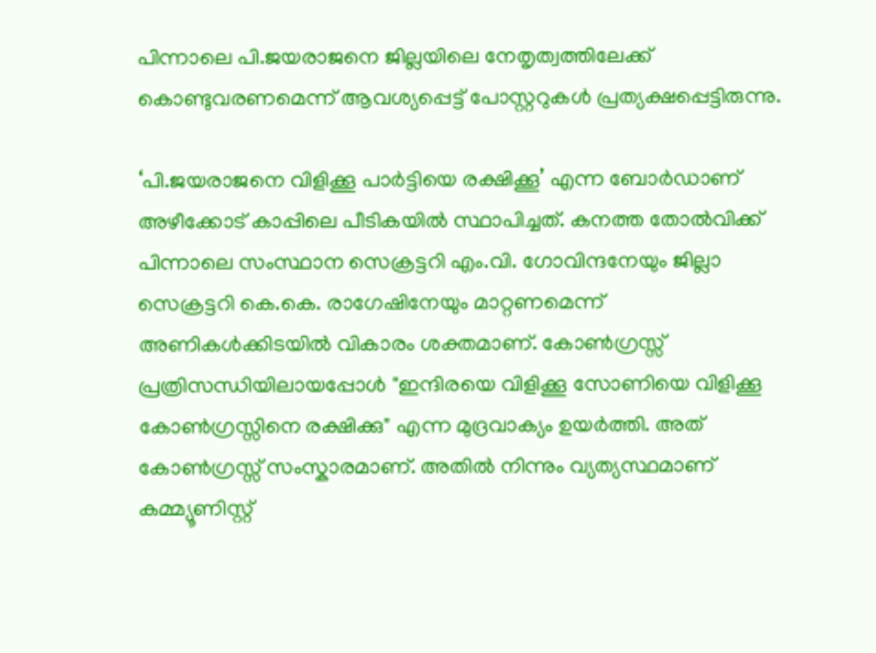പിന്നാലെ പി.ജയരാജനെ ജില്ലയിലെ നേതൃത്വത്തിലേക്ക് കൊണ്ടുവരണമെന്ന് ആവശ്യപ്പെട്ട് പോസ്റ്ററുകൾ പ്രത്യക്ഷപ്പെട്ടിരുന്നു.

‘പി.ജയരാജനെ വിളിക്കൂ പാർട്ടിയെ രക്ഷിക്കൂ’ എന്ന ബോർഡാണ് അഴീക്കോട് കാപ്പിലെ പീടികയിൽ സ്ഥാപിച്ചത്. കനത്ത തോൽവിക്ക് പിന്നാലെ സംസ്ഥാന സെക്രട്ടറി എം.വി. ഗോവിന്ദനേയും ജില്ലാ സെക്രട്ടറി കെ.കെ. രാഗേഷിനേയും മാറ്റണമെന്ന് അണികൾക്കിടയിൽ വികാരം ശക്തമാണ്. കോൺഗ്രസ്സ് പ്രത്രിസന്ധിയിലായപ്പോൾ "ഇന്ദിരയെ വിളിക്കൂ സോണിയെ വിളിക്കൂ കോൺഗ്രസ്സിനെ രക്ഷിക്കു" എന്ന മുദ്രവാക്യം ഉയർത്തി. അത് കോൺഗ്രസ്സ് സംസ്കാരമാണ്. അതിൽ നിന്നും വ്യത്യസ്ഥമാണ് കമ്മ്യൂണിസ്റ്റ്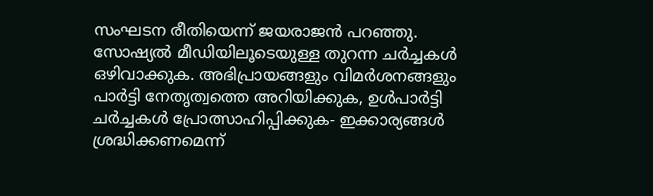സംഘടന രീതിയെന്ന് ജയരാജൻ പറഞ്ഞു. സോഷ്യൽ മീഡിയിലൂടെയുള്ള തുറന്ന ചർച്ചകൾ ഒഴിവാക്കുക. അഭിപ്രായങ്ങളും വിമർശനങ്ങളും പാർട്ടി നേതൃത്വത്തെ അറിയിക്കുക, ഉൾപാർട്ടി ചർച്ചകൾ പ്രോത്സാഹിപ്പിക്കുക- ഇക്കാര്യങ്ങൾ ശ്രദ്ധിക്കണമെന്ന്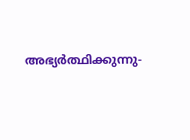അഭ്യർത്ഥിക്കുന്നു-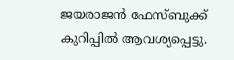ജയരാജൻ ഫേസ്ബുക്ക് കുറിപ്പിൽ ആവശ്യപ്പെട്ടു.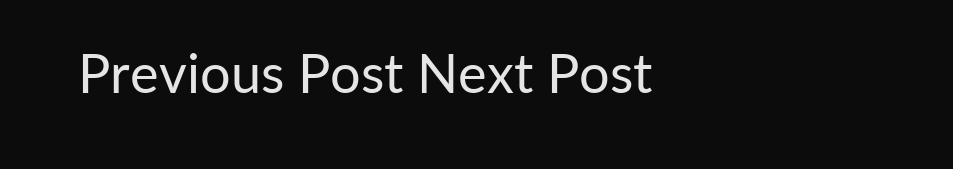Previous Post Next Post